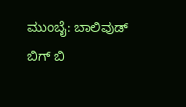ಮುಂಬೈ: ಬಾಲಿವುಡ್ ಬಿಗ್ ಬಿ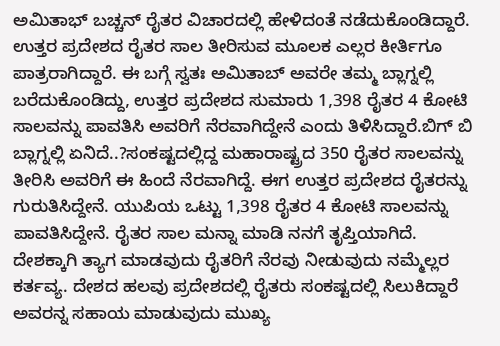ಅಮಿತಾಭ್ ಬಚ್ಚನ್ ರೈತರ ವಿಚಾರದಲ್ಲಿ ಹೇಳಿದಂತೆ ನಡೆದುಕೊಂಡಿದ್ದಾರೆ. ಉತ್ತರ ಪ್ರದೇಶದ ರೈತರ ಸಾಲ ತೀರಿಸುವ ಮೂಲಕ ಎಲ್ಲರ ಕೀರ್ತಿಗೂ ಪಾತ್ರರಾಗಿದ್ದಾರೆ. ಈ ಬಗ್ಗೆ ಸ್ವತಃ ಅಮಿತಾಬ್ ಅವರೇ ತಮ್ಮ ಬ್ಲಾಗ್ನಲ್ಲಿ ಬರೆದುಕೊಂಡಿದ್ದು, ಉತ್ತರ ಪ್ರದೇಶದ ಸುಮಾರು 1,398 ರೈತರ 4 ಕೋಟಿ ಸಾಲವನ್ನು ಪಾವತಿಸಿ ಅವರಿಗೆ ನೆರವಾಗಿದ್ದೇನೆ ಎಂದು ತಿಳಿಸಿದ್ದಾರೆ.ಬಿಗ್ ಬಿ ಬ್ಲಾಗ್ನಲ್ಲಿ ಏನಿದೆ..?ಸಂಕಷ್ಟದಲ್ಲಿದ್ದ ಮಹಾರಾಷ್ಟ್ರದ 350 ರೈತರ ಸಾಲವನ್ನು ತೀರಿಸಿ ಅವರಿಗೆ ಈ ಹಿಂದೆ ನೆರವಾಗಿದ್ದೆ. ಈಗ ಉತ್ತರ ಪ್ರದೇಶದ ರೈತರನ್ನು ಗುರುತಿಸಿದ್ದೇನೆ. ಯುಪಿಯ ಒಟ್ಟು 1,398 ರೈತರ 4 ಕೋಟಿ ಸಾಲವನ್ನು ಪಾವತಿಸಿದ್ದೇನೆ. ರೈತರ ಸಾಲ ಮನ್ನಾ ಮಾಡಿ ನನಗೆ ತೃಪ್ತಿಯಾಗಿದೆ. ದೇಶಕ್ಕಾಗಿ ತ್ಯಾಗ ಮಾಡವುದು ರೈತರಿಗೆ ನೆರವು ನೀಡುವುದು ನಮ್ಮೆಲ್ಲರ ಕರ್ತವ್ಯ. ದೇಶದ ಹಲವು ಪ್ರದೇಶದಲ್ಲಿ ರೈತರು ಸಂಕಷ್ಟದಲ್ಲಿ ಸಿಲುಕಿದ್ದಾರೆ ಅವರನ್ನ ಸಹಾಯ ಮಾಡುವುದು ಮುಖ್ಯ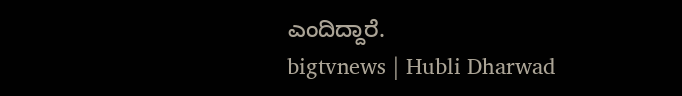ಎಂದಿದ್ದಾರೆ.
bigtvnews | Hubli Dharwad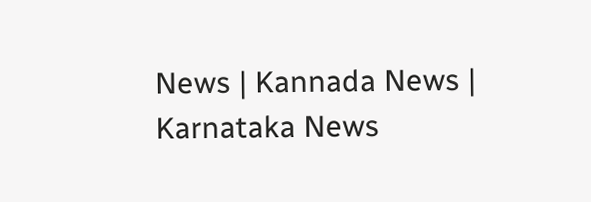News | Kannada News | Karnataka News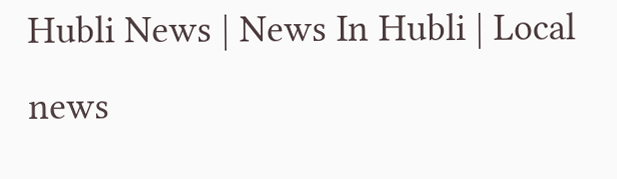Hubli News | News In Hubli | Local news